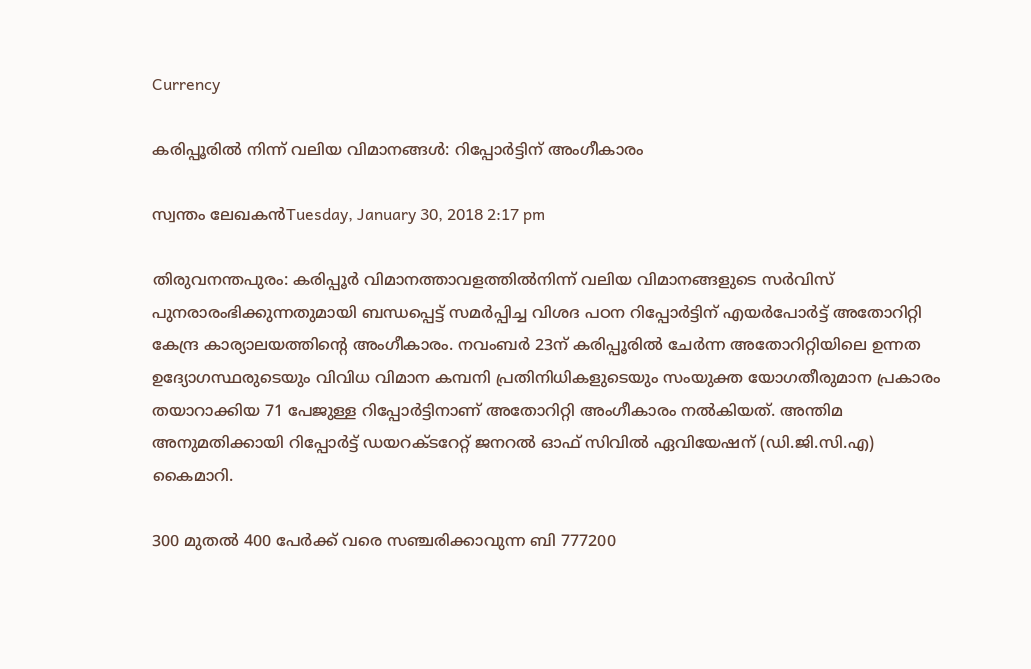Currency

കരിപ്പൂരില്‍ നിന്ന് വലിയ വിമാനങ്ങള്‍: റിപ്പോര്‍ട്ടിന് അംഗീകാരം

സ്വന്തം ലേഖകന്‍Tuesday, January 30, 2018 2:17 pm

തിരുവനന്തപുരം: കരിപ്പൂര്‍ വിമാനത്താവളത്തില്‍നിന്ന് വലിയ വിമാനങ്ങളുടെ സര്‍വിസ് പുനരാരംഭിക്കുന്നതുമായി ബന്ധപ്പെട്ട് സമര്‍പ്പിച്ച വിശദ പഠന റിപ്പോര്‍ട്ടിന് എയര്‍പോര്‍ട്ട് അതോറിറ്റി കേന്ദ്ര കാര്യാലയത്തിന്റെ അംഗീകാരം. നവംബര്‍ 23ന് കരിപ്പൂരില്‍ ചേര്‍ന്ന അതോറിറ്റിയിലെ ഉന്നത ഉദ്യോഗസ്ഥരുടെയും വിവിധ വിമാന കമ്പനി പ്രതിനിധികളുടെയും സംയുക്ത യോഗതീരുമാന പ്രകാരം തയാറാക്കിയ 71 പേജുള്ള റിപ്പോര്‍ട്ടിനാണ് അതോറിറ്റി അംഗീകാരം നല്‍കിയത്. അന്തിമ അനുമതിക്കായി റിപ്പോര്‍ട്ട് ഡയറക്ടറേറ്റ് ജനറല്‍ ഓഫ് സിവില്‍ ഏവിയേഷന് (ഡി.ജി.സി.എ) കൈമാറി.

300 മുതല്‍ 400 പേര്‍ക്ക് വരെ സഞ്ചരിക്കാവുന്ന ബി 777200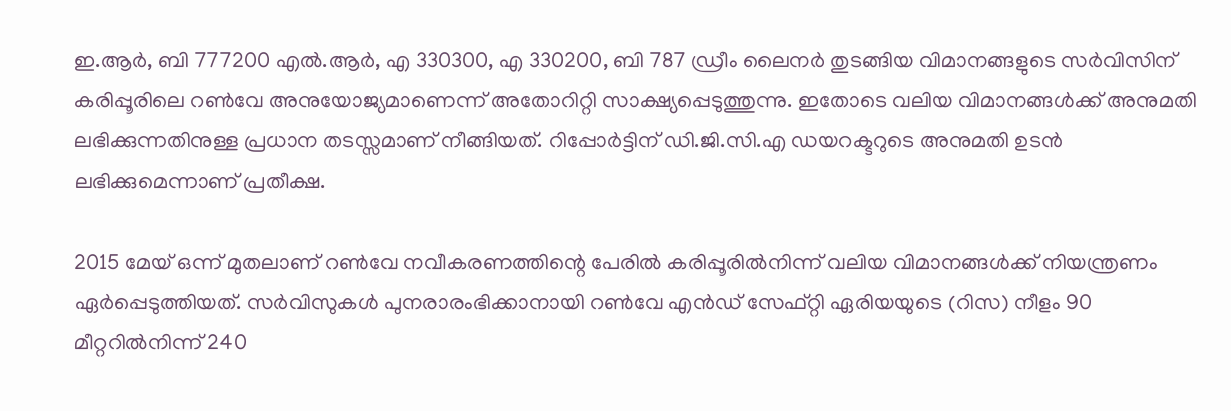ഇ.ആര്‍, ബി 777200 എല്‍.ആര്‍, എ 330300, എ 330200, ബി 787 ഡ്രീം ലൈനര്‍ തുടങ്ങിയ വിമാനങ്ങളുടെ സര്‍വിസിന് കരിപ്പൂരിലെ റണ്‍വേ അനുയോജ്യമാണെന്ന് അതോറിറ്റി സാക്ഷ്യപ്പെടുത്തുന്നു. ഇതോടെ വലിയ വിമാനങ്ങള്‍ക്ക് അനുമതി ലഭിക്കുന്നതിനുള്ള പ്രധാന തടസ്സമാണ് നീങ്ങിയത്. റിപ്പോര്‍ട്ടിന് ഡി.ജി.സി.എ ഡയറക്ടറുടെ അനുമതി ഉടന്‍ ലഭിക്കുമെന്നാണ് പ്രതീക്ഷ.

2015 മേയ് ഒന്ന് മുതലാണ് റണ്‍വേ നവീകരണത്തിന്റെ പേരില്‍ കരിപ്പൂരില്‍നിന്ന് വലിയ വിമാനങ്ങള്‍ക്ക് നിയന്ത്രണം ഏര്‍പ്പെടുത്തിയത്. സര്‍വിസുകള്‍ പുനരാരംഭിക്കാനായി റണ്‍വേ എന്‍ഡ് സേഫ്റ്റി ഏരിയയുടെ (റിസ) നീളം 90 മീറ്ററില്‍നിന്ന് 240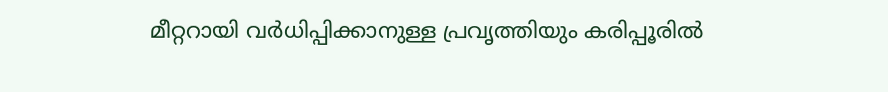മീറ്ററായി വര്‍ധിപ്പിക്കാനുള്ള പ്രവൃത്തിയും കരിപ്പൂരില്‍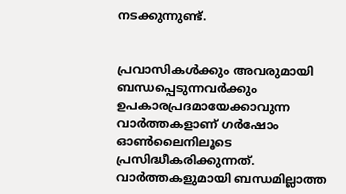നടക്കുന്നുണ്ട്.


പ്രവാസികൾക്കും അവരുമായി ബന്ധപ്പെടുന്നവർക്കും ഉപകാരപ്രദമായേക്കാവുന്ന വാർത്തകളാണ് ഗർഷോം ഓൺലൈനിലൂടെ പ്രസിദ്ധീകരിക്കുന്നത്. വാർത്തകളുമായി ബന്ധമില്ലാത്ത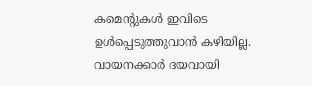കമെന്റുകൾ ഇവിടെ ഉൾപ്പെടുത്തുവാൻ കഴിയില്ല. വായനക്കാർ ദയവായി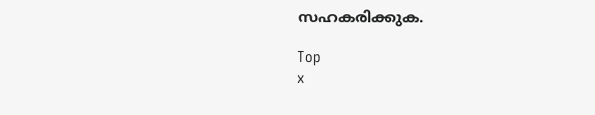സഹകരിക്കുക.

Top
x